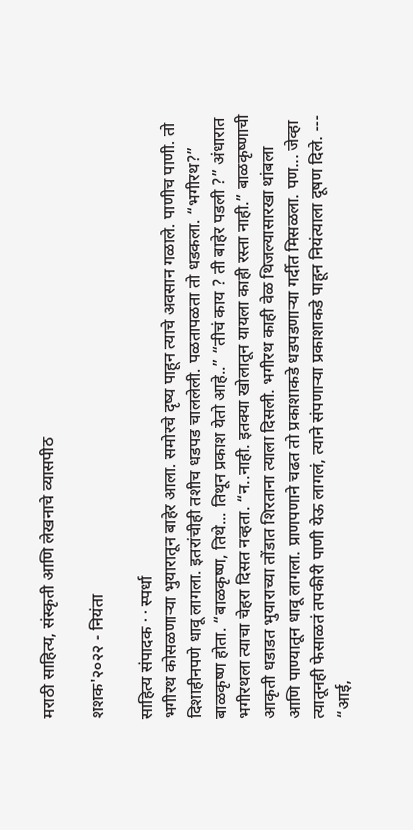मराठी साहित्य, संस्कृती आणि लेखनाचे व्यासपीठ

शशक'२०२२ - नियंता

साहित्य संपादक · · स्पर्धा
भगीरथ कोसळणार्‍या भुयारातून बाहेर आला. समोरचे दृष्य पाहून त्याचे अवसान गळाले. पाणीच पाणी. तो दिशाहीनपणे धावू लागला. इतरांचीही तशीच धडपड चाललेली. पळतापळता तो धडकला. “भगीरथ?” बाळकृष्ण होता. “बाळकृष्ण, तिथे... तिथून प्रकाश येतो आहे..” “तीचं काय ? ती बाहेर पडली ?” अंधारात भगीरथला त्याचा चेहरा दिसत नव्हता. “न..नाही. इतक्या खोलातून यायला काही रस्ता नाही.” बाळकृष्णाची आकृती धडाडत भुयाराच्या तोंडात शिरताना त्याला दिसली. भगीरथ काही वेळ थिजल्यासारखा थांबला आणि पाण्यातून धावू लागला. प्राणपणाने चढत तो प्रकाशाकडे धडपडणार्‍या गर्दीत मिसळला. पण... जेव्हा त्यातूनही फेसाळतं तपकीरी पाणी येऊ लागलं, त्याने संपणार्‍या प्रकाशाकडे पाहून नियंत्याला दूषण दिले. --- “आई,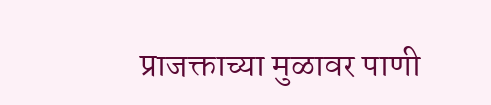प्राजक्ताच्या मुळावर पाणी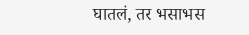घातलं, तर भसाभस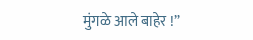मुंगळे आले बाहेर !”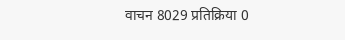वाचन 8029 प्रतिक्रिया 0